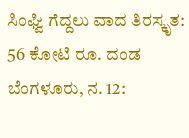ಸಿಂಘ್ವಿ ಗೆದ್ದಲು ವಾದ ತಿರಸ್ಕೃತ: 56 ಕೋಟಿ ರೂ. ದಂಡ
ಬೆಂಗಳೂರು, ನ. 12: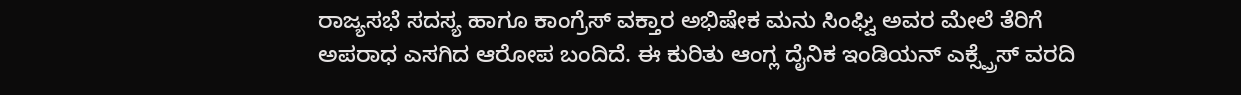ರಾಜ್ಯಸಭೆ ಸದಸ್ಯ ಹಾಗೂ ಕಾಂಗ್ರೆಸ್ ವಕ್ತಾರ ಅಭಿಷೇಕ ಮನು ಸಿಂಘ್ವಿ ಅವರ ಮೇಲೆ ತೆರಿಗೆ ಅಪರಾಧ ಎಸಗಿದ ಆರೋಪ ಬಂದಿದೆ. ಈ ಕುರಿತು ಆಂಗ್ಲ ದೈನಿಕ ಇಂಡಿಯನ್ ಎಕ್ಸ್ಪ್ರೆಸ್ ವರದಿ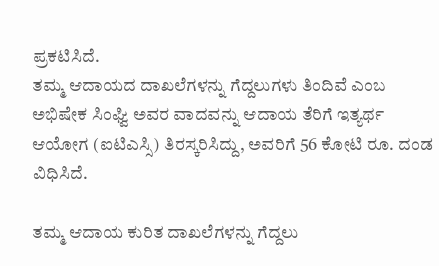ಪ್ರಕಟಿಸಿದೆ.
ತಮ್ಮ ಆದಾಯದ ದಾಖಲೆಗಳನ್ನು ಗೆದ್ದಲುಗಳು ತಿಂದಿವೆ ಎಂಬ ಅಭಿಷೇಕ ಸಿಂಘ್ವಿ ಅವರ ವಾದವನ್ನು ಆದಾಯ ತೆರಿಗೆ ಇತ್ಯರ್ಥ ಆಯೋಗ (ಐಟಿಎಸ್ಸಿ) ತಿರಸ್ಕರಿಸಿದ್ದು, ಅವರಿಗೆ 56 ಕೋಟಿ ರೂ. ದಂಡ ವಿಧಿಸಿದೆ.

ತಮ್ಮ ಆದಾಯ ಕುರಿತ ದಾಖಲೆಗಳನ್ನು ಗೆದ್ದಲು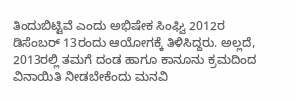ತಿಂದುಬಿಟ್ಟಿವೆ ಎಂದು ಅಭಿಷೇಕ ಸಿಂಘ್ವಿ 2012ರ ಡಿಸೆಂಬರ್ 13ರಂದು ಆಯೋಗಕ್ಕೆ ತಿಳಿಸಿದ್ದರು. ಅಲ್ಲದೆ, 2013ರಲ್ಲಿ ತಮಗೆ ದಂಡ ಹಾಗೂ ಕಾನೂನು ಕ್ರಮದಿಂದ ವಿನಾಯಿತಿ ನೀಡಬೇಕೆಂದು ಮನವಿ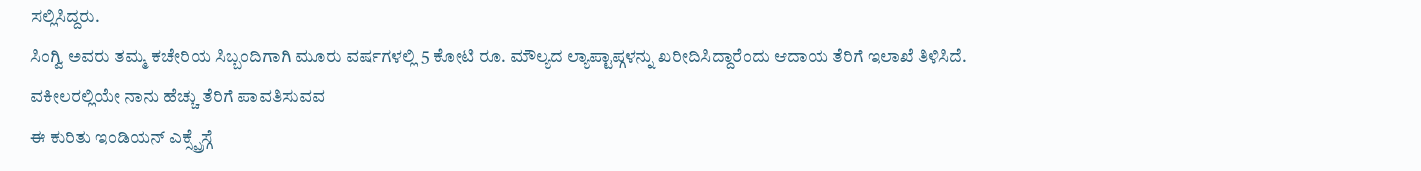ಸಲ್ಲಿಸಿದ್ದರು.
ಸಿಂಗ್ವಿ ಅವರು ತಮ್ಮ ಕಚೇರಿಯ ಸಿಬ್ಬಂದಿಗಾಗಿ ಮೂರು ವರ್ಷಗಳಲ್ಲಿ 5 ಕೋಟಿ ರೂ. ಮೌಲ್ಯದ ಲ್ಯಾಪ್ಟಾಪ್ಗಳನ್ನು ಖರೀದಿಸಿದ್ದಾರೆಂದು ಆದಾಯ ತೆರಿಗೆ ಇಲಾಖೆ ತಿಳಿಸಿದೆ.
ವಕೀಲರಲ್ಲಿಯೇ ನಾನು ಹೆಚ್ಚು ತೆರಿಗೆ ಪಾವತಿಸುವವ
ಈ ಕುರಿತು ಇಂಡಿಯನ್ ಎಕ್ಸ್ಪ್ರೆಸ್ಗೆ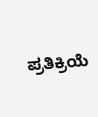ಪ್ರತಿಕ್ರಿಯೆ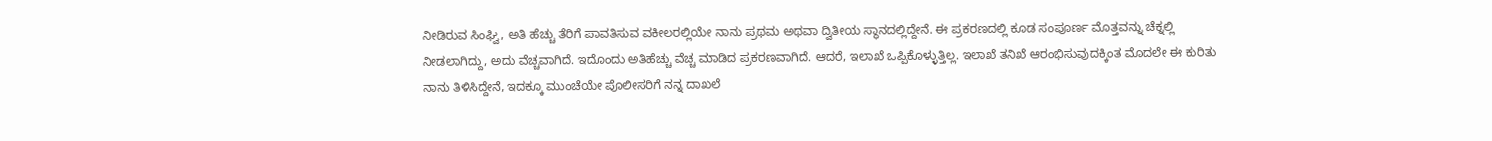ನೀಡಿರುವ ಸಿಂಘ್ವಿ, ಅತಿ ಹೆಚ್ಚು ತೆರಿಗೆ ಪಾವತಿಸುವ ವಕೀಲರಲ್ಲಿಯೇ ನಾನು ಪ್ರಥಮ ಅಥವಾ ದ್ವಿತೀಯ ಸ್ಥಾನದಲ್ಲಿದ್ದೇನೆ. ಈ ಪ್ರಕರಣದಲ್ಲಿ ಕೂಡ ಸಂಪೂರ್ಣ ಮೊತ್ತವನ್ನು ಚೆಕ್ನಲ್ಲಿ ನೀಡಲಾಗಿದ್ದು, ಅದು ವೆಚ್ಚವಾಗಿದೆ. ಇದೊಂದು ಅತಿಹೆಚ್ಚು ವೆಚ್ಚ ಮಾಡಿದ ಪ್ರಕರಣವಾಗಿದೆ. ಆದರೆ, ಇಲಾಖೆ ಒಪ್ಪಿಕೊಳ್ಳುತ್ತಿಲ್ಲ. ಇಲಾಖೆ ತನಿಖೆ ಆರಂಭಿಸುವುದಕ್ಕಿಂತ ಮೊದಲೇ ಈ ಕುರಿತು ನಾನು ತಿಳಿಸಿದ್ದೇನೆ, ಇದಕ್ಕೂ ಮುಂಚೆಯೇ ಪೊಲೀಸರಿಗೆ ನನ್ನ ದಾಖಲೆ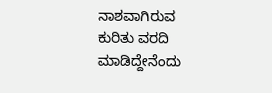ನಾಶವಾಗಿರುವ ಕುರಿತು ವರದಿ ಮಾಡಿದ್ದೇನೆಂದು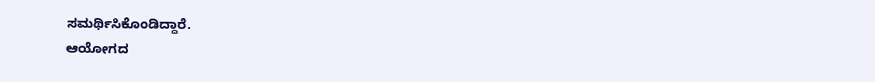ಸಮರ್ಥಿಸಿಕೊಂಡಿದ್ದಾರೆ.
ಆಯೋಗದ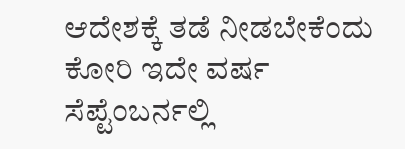ಆದೇಶಕ್ಕೆ ತಡೆ ನೀಡಬೇಕೆಂದು ಕೋರಿ ಇದೇ ವರ್ಷ ಸೆಪ್ಟೆಂಬರ್ನಲ್ಲಿ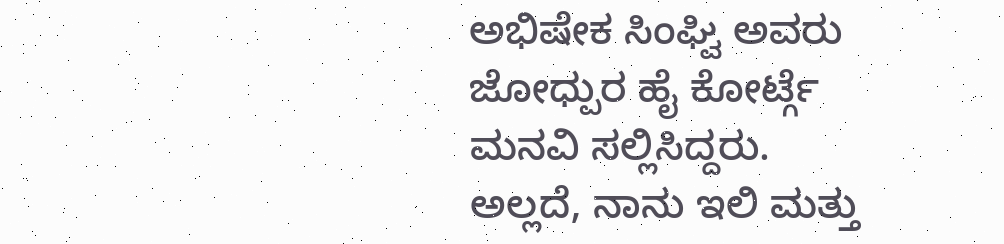ಅಭಿಷೇಕ ಸಿಂಘ್ವಿ ಅವರು ಜೋಧ್ಪುರ ಹೈ ಕೋರ್ಟ್ಗೆ ಮನವಿ ಸಲ್ಲಿಸಿದ್ದರು.
ಅಲ್ಲದೆ, ನಾನು ಇಲಿ ಮತ್ತು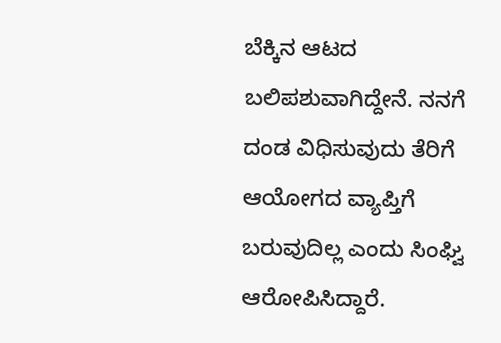ಬೆಕ್ಕಿನ ಆಟದ ಬಲಿಪಶುವಾಗಿದ್ದೇನೆ. ನನಗೆ ದಂಡ ವಿಧಿಸುವುದು ತೆರಿಗೆ ಆಯೋಗದ ವ್ಯಾಪ್ತಿಗೆ ಬರುವುದಿಲ್ಲ ಎಂದು ಸಿಂಘ್ವಿ ಆರೋಪಿಸಿದ್ದಾರೆ.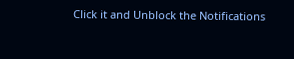Click it and Unblock the Notifications